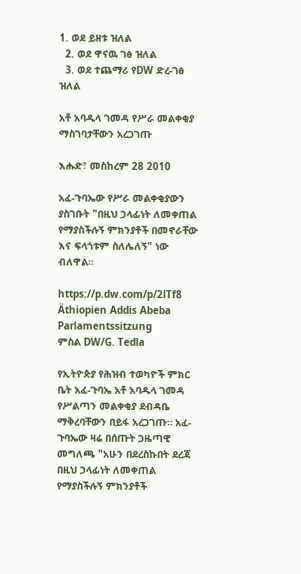1. ወደ ይዘቱ ዝለል
  2. ወደ ዋናዉ ገፅ ዝለል
  3. ወደ ተጨማሪ የDW ድረ-ገፅ ዝለል

አቶ አባዱላ ገመዳ የሥራ መልቀቂያ ማስገባታቸውን አረጋገጡ

እሑድ፣ መስከረም 28 2010

አፈ-ጉባኤው የሥራ መልቀቂያውን ያስገቡት "በዚህ ኃላፊነት ለመቀጠል የማያስችሉኝ ምክንያቶች በመኖራቸው እና ፍላጎቱም ስለሌለኝ" ነው ብለዋል።

https://p.dw.com/p/2lTf8
Äthiopien Addis Abeba Parlamentssitzung
ምስል DW/G. Tedla

የኢትዮጵያ የሕዝብ ተወካዮች ምክር ቤት አፈ-ጉባኤ አቶ አባዱላ ገመዳ የሥልጣን መልቀቂያ ደብዳቤ ማቅረባቸውን በይፋ አረጋገጡ። አፈ-ጉባኤው ዛሬ በሰጡት ጋዜጣዊ መግለጫ "አሁን በደረስኩበት ደረጃ በዚህ ኃላፊነት ለመቀጠል የማያስችሉኝ ምክንያቶች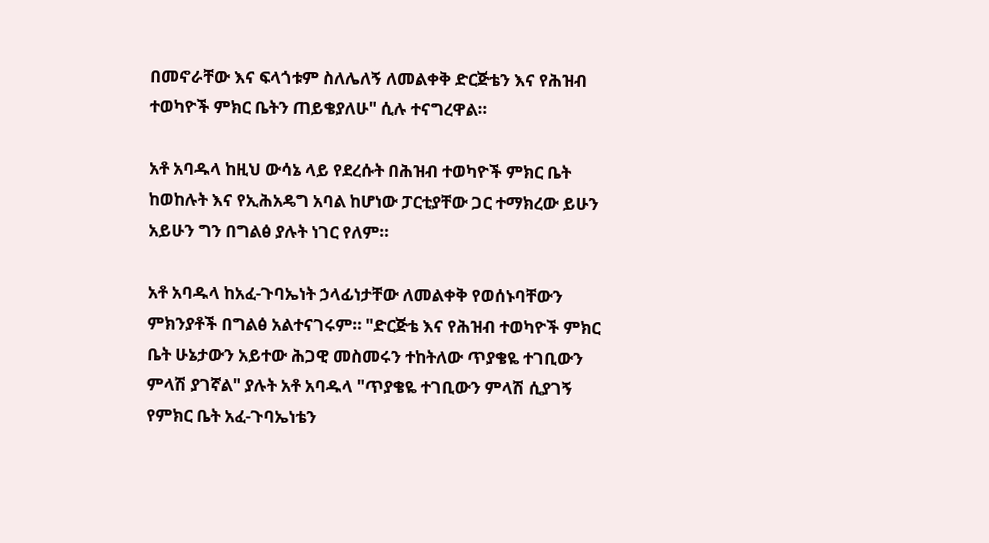በመኖራቸው እና ፍላጎቱም ስለሌለኝ ለመልቀቅ ድርጅቴን እና የሕዝብ ተወካዮች ምክር ቤትን ጠይቄያለሁ" ሲሉ ተናግረዋል።

አቶ አባዱላ ከዚህ ውሳኔ ላይ የደረሱት በሕዝብ ተወካዮች ምክር ቤት ከወከሉት እና የኢሕአዴግ አባል ከሆነው ፓርቲያቸው ጋር ተማክረው ይሁን አይሁን ግን በግልፅ ያሉት ነገር የለም።

አቶ አባዱላ ከአፈ-ጉባኤነት ኃላፊነታቸው ለመልቀቅ የወሰኑባቸውን ምክንያቶች በግልፅ አልተናገሩም። "ድርጅቴ እና የሕዝብ ተወካዮች ምክር ቤት ሁኔታውን አይተው ሕጋዊ መስመሩን ተከትለው ጥያቄዬ ተገቢውን ምላሽ ያገኛል" ያሉት አቶ አባዱላ "ጥያቄዬ ተገቢውን ምላሽ ሲያገኝ የምክር ቤት አፈ-ጉባኤነቴን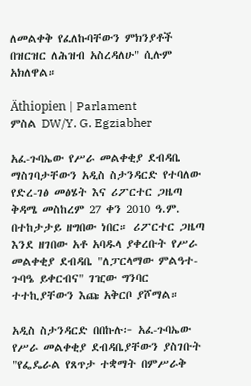ለመልቀቅ የፈለኩባቸውን ምክንያቶች በዝርዝር ለሕዝብ አስረዳለሁ" ሲሉም አክለዋል።

Äthiopien | Parlament
ምስል DW/Y. G. Egziabher

አፈ-ጉባኤው የሥራ መልቀቂያ ደብዳቤ ማስገባታቸውን አዲስ ስታንዳርድ የተባለው የድረ-ገፅ መፅሄት እና ሪፖርተር ጋዜጣ ቅዳሜ መስከረም 27 ቀን 2010 ዓ.ም. በተከታታይ ዘግበው ነበር። ሪፖርተር ጋዜጣ እንደ ዘገበው አቶ አባዱላ ያቀረቡት የሥራ መልቀቂያ ደብዳቤ "ለፓርላማው ምልዓተ-ጉባዔ ይቀርብና" ገዢው ግንባር ተተኪያቸውን እጩ አቅርቦ ያሾማል።

አዲስ ስታንዳርድ በበኩሉ፦ አፈ-ጉባኤው የሥራ መልቀቂያ ደብዳቤያቸውን ያስገቡት "የፌዴራል የጸጥታ ተቋማት በምሥራቅ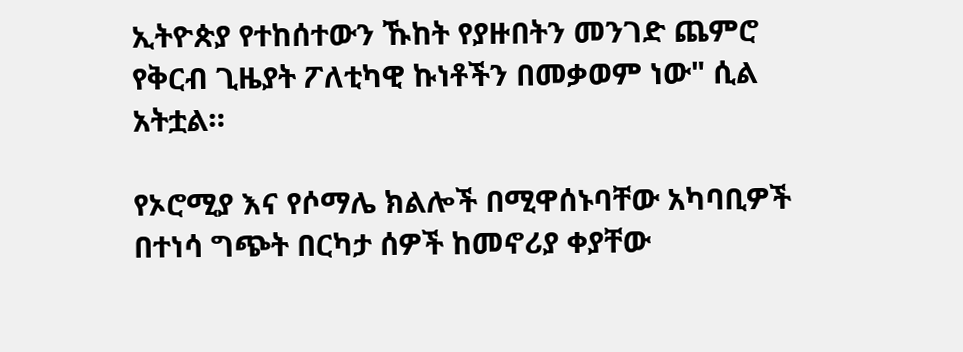ኢትዮጵያ የተከሰተውን ኹከት የያዙበትን መንገድ ጨምሮ የቅርብ ጊዜያት ፖለቲካዊ ኩነቶችን በመቃወም ነው" ሲል አትቷል።

የኦሮሚያ እና የሶማሌ ክልሎች በሚዋሰኑባቸው አካባቢዎች በተነሳ ግጭት በርካታ ሰዎች ከመኖሪያ ቀያቸው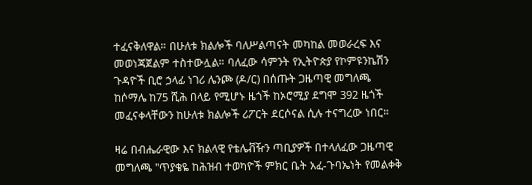ተፈናቅለዋል። በሁለቱ ክልሎች ባለሥልጣናት መካከል መወራረፍ እና መወነጃጀልም ተስተውሏል። ባለፈው ሳምንት የኢትዮጵያ የኮምዩንኬሽን ጉዳዮች ቢሮ ኃላፊ ነገሪ ሌንጮ (ዶ/ር) በሰጡት ጋዜጣዊ መግለጫ ከሶማሌ ከ75 ሺሕ በላይ የሚሆኑ ዜጎች ከኦሮሚያ ደግሞ 392 ዜጎች መፈናቀላቸውን ከሁለቱ ክልሎች ሪፖርት ደርሶናል ሲሉ ተናግረው ነበር።

ዛሬ በብሔራዊው እና ክልላዊ የቴሌቭዥን ጣቢያዎች በተላለፈው ጋዜጣዊ መግለጫ "ጥያቄዬ ከሕዝብ ተወካዮች ምክር ቤት አፈ-ጉባኤነት የመልቀቅ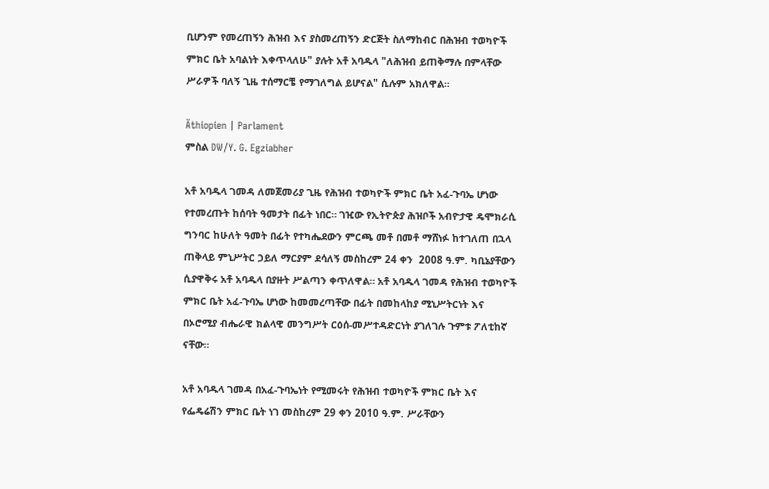ቢሆንም የመረጠኝን ሕዝብ እና ያስመረጠኝን ድርጅት ስለማከብር በሕዝብ ተወካዮች ምክር ቤት አባልነት እቀጥላለሁ" ያሉት አቶ አባዱላ "ለሕዝብ ይጠቅማሉ በምላቸው ሥራዎች ባለኝ ጊዜ ተሰማርቼ የማገለግል ይሆናል" ሲሉም አክለዋል።

Äthiopien | Parlament
ምስል DW/Y. G. Egziabher

አቶ አባዱላ ገመዳ ለመጀመሪያ ጊዜ የሕዝብ ተወካዮች ምክር ቤት አፈ-ጉባኤ ሆነው የተመረጡት ከሰባት ዓመታት በፊት ነበር። ገዢው የኢትዮጵያ ሕዝቦች አብዮታዊ ዴሞክራሲ ግንባር ከሁለት ዓመት በፊት የተካሔደውን ምርጫ መቶ በመቶ ማሸነፉ ከተገለጠ በኋላ ጠቅላይ ምኒሥትር ኃይለ ማርያም ደሳለኝ መስከረም 24 ቀን  2008 ዓ.ም. ካቢኔያቸውን ሲያዋቅሩ አቶ አባዱላ በያዙት ሥልጣን ቀጥለዋል። አቶ አባዱላ ገመዳ የሕዝብ ተወካዮች ምክር ቤት አፈ-ጉባኤ ሆነው ከመመረጣቸው በፊት በመከላከያ ሚኒሥትርነት እና በኦሮሚያ ብሔራዊ ክልላዊ መንግሥት ርዕሰ-መሥተዳድርነት ያገለገሉ ጉምቱ ፖለቲከኛ ናቸው።

አቶ አባዱላ ገመዳ በአፈ-ጉባኤነት የሚመሩት የሕዝብ ተወካዮች ምክር ቤት እና የፌዴሬሽን ምክር ቤት ነገ መስከረም 29 ቀን 2010 ዓ.ም. ሥራቸውን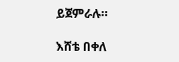ይጀምራሉ።

እሸቴ በቀለ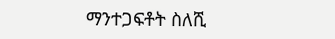ማንተጋፍቶት ስለሺ